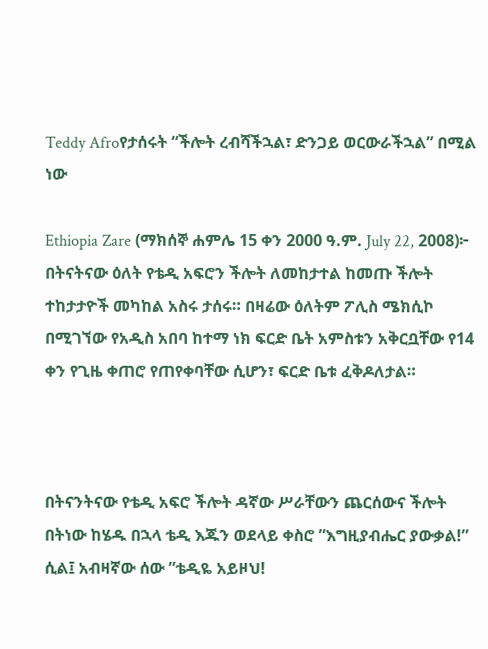Teddy Afroየታሰሩት “ችሎት ረብሻችኋል፣ ድንጋይ ወርውራችኋል” በሚል ነው

Ethiopia Zare (ማክሰኞ ሐምሌ 15 ቀን 2000 ዓ.ም. July 22, 2008)፦ በትናትናው ዕለት የቴዲ አፍሮን ችሎት ለመከታተል ከመጡ ችሎት ተከታታዮች መካከል አስሩ ታሰሩ። በዛሬው ዕለትም ፖሊስ ሜክሲኮ በሚገኘው የአዲስ አበባ ከተማ ነክ ፍርድ ቤት አምስቱን አቅርቧቸው የ14 ቀን የጊዜ ቀጠሮ የጠየቀባቸው ሲሆን፣ ፍርድ ቤቱ ፈቅዶለታል።



በትናንትናው የቴዲ አፍሮ ችሎት ዳኛው ሥራቸውን ጨርሰውና ችሎት በትነው ከሄዱ በኋላ ቴዲ እጁን ወደላይ ቀስሮ ”እግዚያብሔር ያውቃል!” ሲል፤ አብዛኛው ሰው ”ቴዲዬ አይዞህ!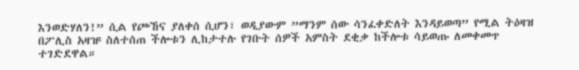እንወድሃለን!” ሲል የጮኸና ያለቀሰ ሲሆን፣ ወዲያውም ”ማንም ሰው ሳንፈቀድለት እንዳይወጣ” የሚል ትዕዛዝ በፖሊስ አዛዡ ስለተሰጠ ችሎቱን ሊከታተሉ የገቡት ሰዎች አምስት ደቂቃ ከችሎቱ ሳይወጡ ለመቀመጥ ተገድደዋል።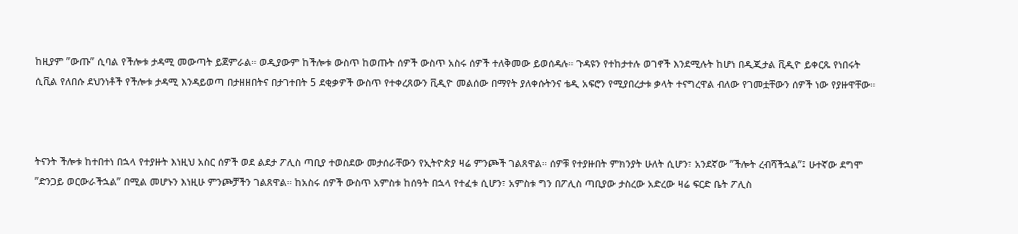ከዚያም ”ውጡ” ሲባል የችሎቱ ታዳሚ መውጣት ይጀምራል። ወዲያውም ከችሎቱ ውስጥ ከወጡት ሰዎች ውስጥ አስሩ ሰዎች ተለቅመው ይወሰዳሉ። ጉዳዩን የተከታተሉ ወገኖች እንደሚሉት ከሆነ በዲጂታል ቪዲዮ ይቀርጹ የነበሩት ሲቪል የለበሱ ደህንነቶች የችሎቱ ታዳሚ እንዳይወጣ በታዘዘበትና በታገተበት 5 ደቂቃዎች ውስጥ የተቀረጸውን ቪዲዮ መልሰው በማየት ያለቀሱትንና ቴዲ አፍሮን የሚያበረታቱ ቃላት ተናግረዋል ብለው የገመቷቸውን ሰዎች ነው የያዙዋቸው።



ትናንት ችሎቱ ከተበተነ በኋላ የተያዙት እነዚህ አስር ሰዎች ወደ ልደታ ፖሊስ ጣቢያ ተወስደው መታሰራቸውን የኢትዮጵያ ዛሬ ምንጮች ገልጸዋል። ሰዎቹ የተያዙበት ምክንያት ሁለት ሲሆን፣ አንደኛው ”ችሎት ረብሻችኋል”፤ ሁተኛው ደግሞ ”ድንጋይ ወርውራችኋል” በሚል መሆኑን እነዚሁ ምንጮቻችን ገልጸዋል። ከአስሩ ሰዎች ውስጥ አምስቱ ከሰዓት በኋላ የተፈቱ ሲሆን፣ አምስቱ ግን በፖሊስ ጣቢያው ታስረው አድረው ዛሬ ፍርድ ቤት ፖሊስ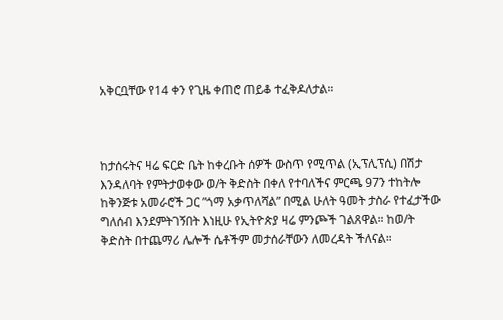አቅርቧቸው የ14 ቀን የጊዜ ቀጠሮ ጠይቆ ተፈቅዶለታል።



ከታሰሩትና ዛሬ ፍርድ ቤት ከቀረቡት ሰዎች ውስጥ የሚጥል (ኢፕሊፕሲ) በሽታ እንዳለባት የምትታወቀው ወ/ት ቅድስት በቀለ የተባለችና ምርጫ 97ን ተከትሎ ከቅንጅቱ አመራሮች ጋር ”ጎማ አቃጥለሻል” በሚል ሁለት ዓመት ታስራ የተፈታችው ግለሰብ እንደምትገኝበት እነዚሁ የኢትዮጵያ ዛሬ ምንጮች ገልጸዋል። ከወ/ት ቅድስት በተጨማሪ ሌሎች ሴቶችም መታሰራቸውን ለመረዳት ችለናል።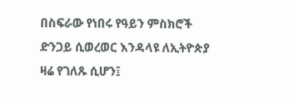በስፍራው የነበሩ የዓይን ምስክሮች ድንጋይ ሲወረወር እንዳላዩ ለኢትዮጵያ ዛሬ የገለጹ ሲሆን፤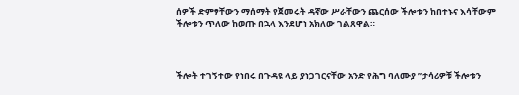ሰዎች ድምፃቸውን ማሰማት የጀመሩት ዳኛው ሥራቸውን ጨርሰው ችሎቱን ከበተኑና እሳቸውም ችሎቱን ጥለው ከወጡ በኋላ እንደሆነ አክለው ገልጸዋል።



ችሎት ተገኝተው የነበሩ በጉዳዩ ላይ ያነጋገርናቸው አንድ የሕግ ባለሙያ ”ታሳሪዎቹ ችሎቱን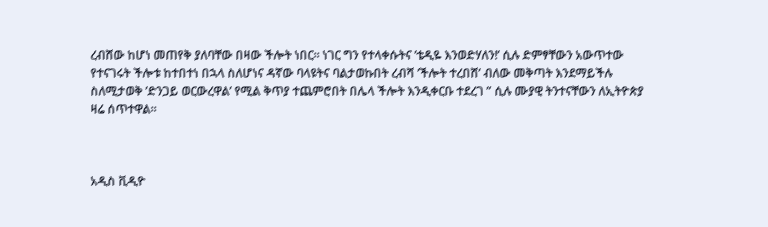ረብሸው ከሆነ መጠየቅ ያለባቸው በዛው ችሎት ነበር። ነገር ግን የተላቀሱትና ’ቴዲዬ እንወድሃለን!’ ሲሉ ድምፃቸውን አውጥተው የተናገሩት ችሎቱ ከተበተነ በኋላ ስለሆነና ዳኛው ባላዩትና ባልታወኩበት ረብሻ ’ችሎት ተረበሸ’ ብለው መቅጣት እንደማይችሉ ስለሚታወቅ ’ድንጋይ ወርውረዋል’ የሚል ቅጥያ ተጨምሮበት በሌላ ችሎት እንዲቀርቡ ተደረገ ” ሲሉ ሙያዊ ትንተናቸውን ለኢትዮጵያ ዛሬ ሰጥተዋል።



አዲስ ቪዲዮ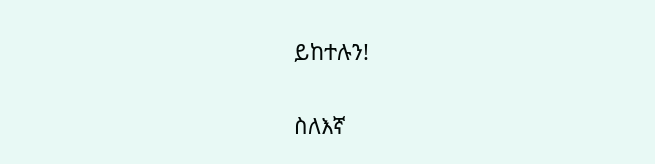ይከተሉን!

ስለእኛ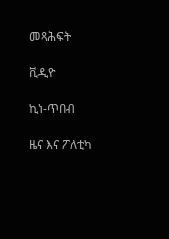መጻሕፍት

ቪዲዮ

ኪነ-ጥበብ

ዜና እና ፖለቲካ